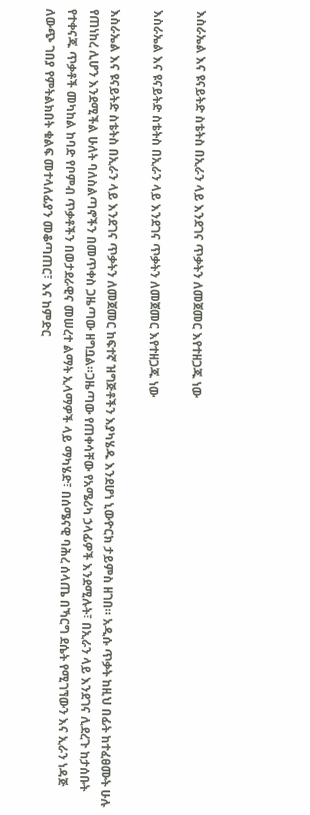እስራኤል እና ዩናይትድ ስቴትስ በኢራን ላይ እንደገና ጥቃትን ለመጀመር እየተዘጋጁ ነው

እስራኤል እና ዩናይትድ ስቴትስ በኢራን ላይ እንደገና ጥቃትን ለመጀመር እየተዘጋጁ ነው

እስራኤል እና ዩናይትድ ስቴትስ በኢራን ላይ እንደገና ጥቃትን ለመጀመር ከፍተኛ ዝግጅቶችን እያካሄዱ እንደሆነ ኒውዮርክ ታይምስ ዘገበ። አዲሱ ጥቃት ከዚህ በፊት ከተፈፀሙት ሁሉ የጠነከረ ሊሆን እንደሚችል ሁለት ባለስልጣኖችን በመጥቀስ ጋዜጣው ዘግቧል።ጋዜጣው የጠቀሳቸው የአሜሪካ ኃላፊዎች እንደሚሉት፣ በኢራን ላይ እንደገና ሊደረጉ ከታሰቡት የተቀናጁ ጥቃቶች መካከል ከባድ የቦምብ ጥቃቶችን በወታደራዊና መሠረተ ልማት ኢላማዎች ላይ ማካሄድ፣ በሰሜናዊ ባሕረ ሰላጤ በኻርግ ደሴት የሚገኘውን እና ኢራን ነዳጅ ለውጭ ገበያ የምትልክበት ቁልፍ መተላለፊያን መቆጣጠር፣ እና ከምድር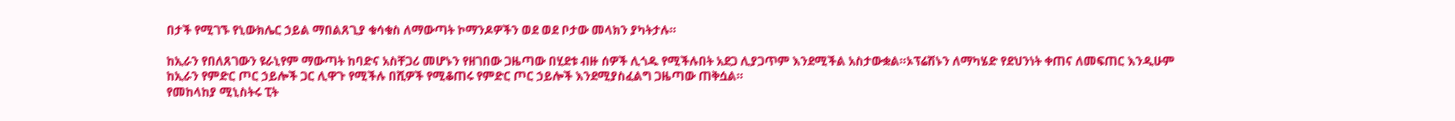በታች የሚገኙ የኒውክሌር ኃይል ማበልጸጊያ ቁሳቁስ ለማውጣት ኮማንዶዎችን ወደ ወደ ቦታው መላክን ያካትታሉ።

ከኢራን የበለጸገውን ዩራኒየም ማውጣት ከባድና አስቸጋሪ መሆኑን የዘገበው ጋዜጣው በሂደቱ ብዙ ሰዎች ሊጎዱ የሚችሉበት አደጋ ሊያጋጥም እንደሚችል አስታውቋል።ኦፕሬሽኑን ለማካሄድ የደህንነት ቀጠና ለመፍጠር እንዲሁም ከኢራን የምድር ጦር ኃይሎች ጋር ሊዋጉ የሚችሉ በሺዎች የሚቆጠሩ የምድር ጦር ኃይሎች እንደሚያስፈልግ ጋዜጣው ጠቅሷል።
የመከላከያ ሚኒስትሩ ፒት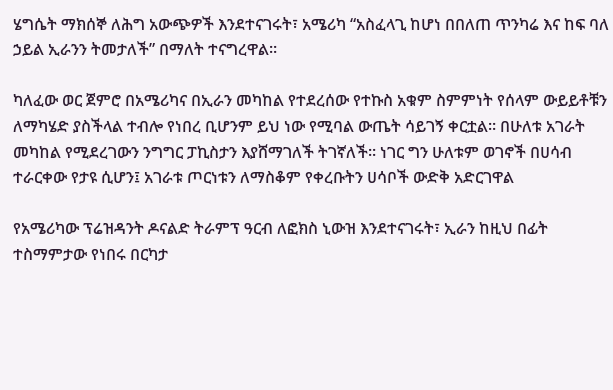ሄግሴት ማክሰኞ ለሕግ አውጭዎች እንደተናገሩት፣ አሜሪካ “አስፈላጊ ከሆነ በበለጠ ጥንካሬ እና ከፍ ባለ ኃይል ኢራንን ትመታለች” በማለት ተናግረዋል።

ካለፈው ወር ጀምሮ በአሜሪካና በኢራን መካከል የተደረሰው የተኩስ አቁም ስምምነት የሰላም ውይይቶቹን ለማካሄድ ያስችላል ተብሎ የነበረ ቢሆንም ይህ ነው የሚባል ውጤት ሳይገኝ ቀርቷል። በሁለቱ አገራት መካከል የሚደረገውን ንግግር ፓኪስታን እያሸማገለች ትገኛለች። ነገር ግን ሁለቱም ወገኖች በሀሳብ ተራርቀው የታዩ ሲሆን፤ አገራቱ ጦርነቱን ለማስቆም የቀረቡትን ሀሳቦች ውድቅ አድርገዋል

የአሜሪካው ፕሬዝዳንት ዶናልድ ትራምፕ ዓርብ ለፎክስ ኒውዝ እንደተናገሩት፣ ኢራን ከዚህ በፊት ተስማምታው የነበሩ በርካታ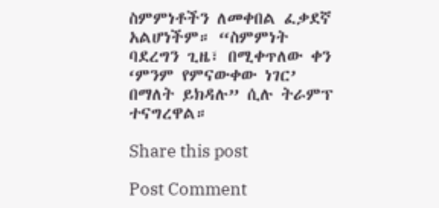ስምምነቶችን ለመቀበል ፈቃደኛ አልሆነችም። “ስምምነት ባደረግን ጊዜ፣ በሚቀጥለው ቀን ‘ምንም የምናውቀው ነገር’ በማለት ይክዳሉ” ሲሉ ትራምፕ ተናግረዋል።

Share this post

Post Comment